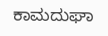ಕಾಮದುಘಾ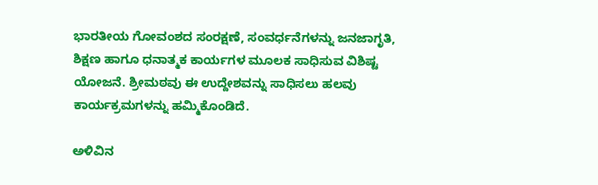ಭಾರತೀಯ ಗೋವಂಶದ ಸಂರಕ್ಷಣೆ, ಸಂವರ್ಧನೆಗಳನ್ನು ಜನಜಾಗೃತಿ, ಶಿಕ್ಷಣ ಹಾಗೂ ಧನಾತ್ಮಕ ಕಾರ್ಯಗಳ ಮೂಲಕ ಸಾಧಿಸುವ ವಿಶಿಷ್ಟ ಯೋಜನೆ. ಶ್ರೀಮಠವು ಈ ಉದ್ದೇಶವನ್ನು ಸಾಧಿಸಲು ಹಲವು ಕಾರ್ಯಕ್ರಮಗಳನ್ನು ಹಮ್ಮಿಕೊಂಡಿದೆ.

ಅಳಿವಿನ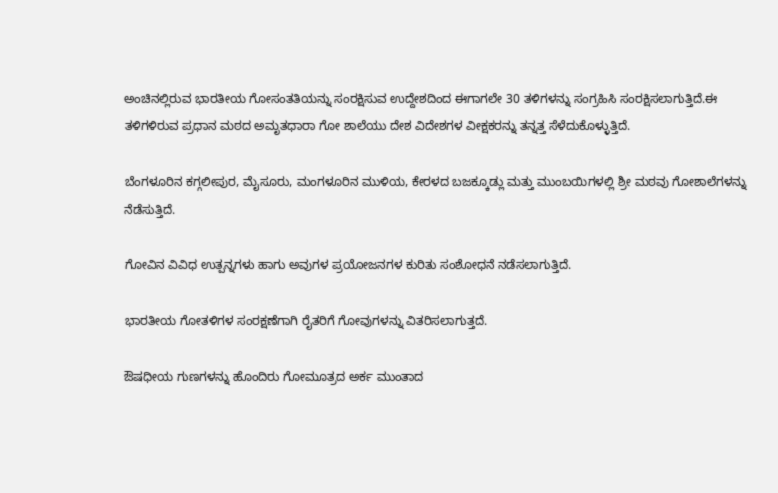ಅಂಚಿನಲ್ಲಿರುವ ಭಾರತೀಯ ಗೋಸಂತತಿಯನ್ನು ಸಂರಕ್ಷಿಸುವ ಉದ್ದೇಶದಿಂದ ಈಗಾಗಲೇ 30 ತಳಿಗಳನ್ನು ಸಂಗ್ರಹಿಸಿ ಸಂರಕ್ಷಿಸಲಾಗುತ್ತಿದೆ.ಈ ತಳಿಗಳಿರುವ ಪ್ರಧಾನ ಮಠದ ಅಮೃತಧಾರಾ ಗೋ ಶಾಲೆಯು ದೇಶ ವಿದೇಶಗಳ ವೀಕ್ಷಕರನ್ನು ತನ್ನತ್ತ ಸೆಳೆದುಕೊಳ್ಳುತ್ತಿದೆ.

ಬೆಂಗಳೂರಿನ ಕಗ್ಗಲೀಪುರ, ಮೈಸೂರು, ಮಂಗಳೂರಿನ ಮುಳಿಯ, ಕೇರಳದ ಬಜಕ್ಕೂಡ್ಲು ಮತ್ತು ಮುಂಬಯಿಗಳಲ್ಲಿ ಶ್ರೀ ಮಠವು ಗೋಶಾಲೆಗಳನ್ನು ನೆಡೆಸುತ್ತಿದೆ.

ಗೋವಿನ ವಿವಿಧ ಉತ್ಪನ್ನಗಳು ಹಾಗು ಅವುಗಳ ಪ್ರಯೋಜನಗಳ ಕುರಿತು ಸಂಶೋಧನೆ ನಡೆಸಲಾಗುತ್ತಿದೆ.

ಭಾರತೀಯ ಗೋತಳಿಗಳ ಸಂರಕ್ಷಣೆಗಾಗಿ ರೈತರಿಗೆ ಗೋವುಗಳನ್ನು ವಿತರಿಸಲಾಗುತ್ತದೆ.

ಔಷಧೀಯ ಗುಣಗಳನ್ನು ಹೊಂದಿರು ಗೋಮೂತ್ರದ ಅರ್ಕ ಮುಂತಾದ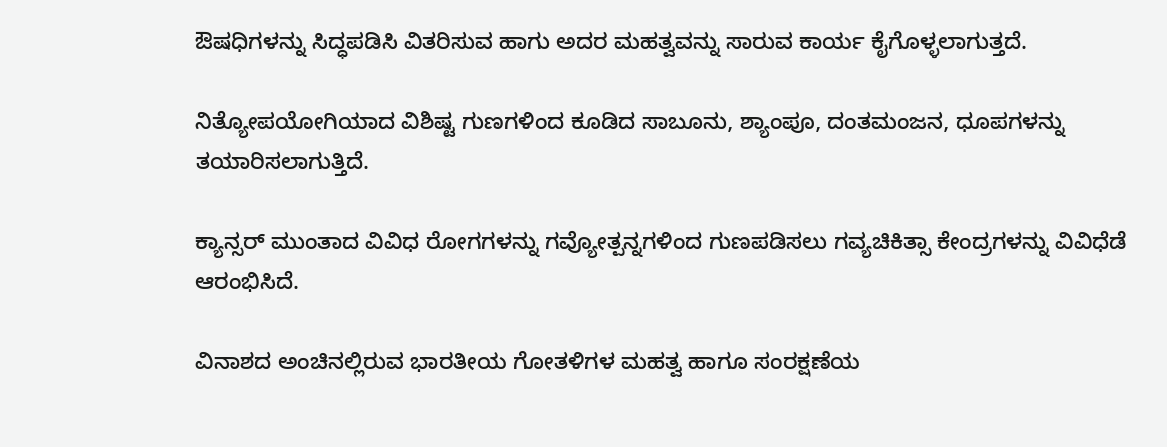ಔಷಧಿಗಳನ್ನು ಸಿದ್ಧಪಡಿಸಿ ವಿತರಿಸುವ ಹಾಗು ಅದರ ಮಹತ್ವವನ್ನು ಸಾರುವ ಕಾರ್ಯ ಕೈಗೊಳ್ಳಲಾಗುತ್ತದೆ.

ನಿತ್ಯೋಪಯೋಗಿಯಾದ ವಿಶಿಷ್ಟ ಗುಣಗಳಿಂದ ಕೂಡಿದ ಸಾಬೂನು, ಶ್ಯಾಂಪೂ, ದಂತಮಂಜನ, ಧೂಪಗಳನ್ನು ತಯಾರಿಸಲಾಗುತ್ತಿದೆ.

ಕ್ಯಾನ್ಸರ್ ಮುಂತಾದ ವಿವಿಧ ರೋಗಗಳನ್ನು ಗವ್ಯೋತ್ಪನ್ನಗಳಿಂದ ಗುಣಪಡಿಸಲು ಗವ್ಯಚಿಕಿತ್ಸಾ ಕೇಂದ್ರಗಳನ್ನು ವಿವಿಧೆಡೆ ಆರಂಭಿಸಿದೆ.

ವಿನಾಶದ ಅಂಚಿನಲ್ಲಿರುವ ಭಾರತೀಯ ಗೋತಳಿಗಳ ಮಹತ್ವ ಹಾಗೂ ಸಂರಕ್ಷಣೆಯ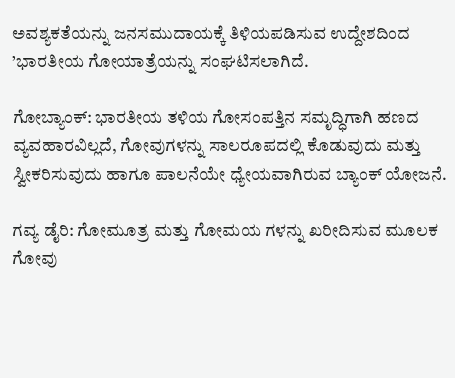ಅವಶ್ಯಕತೆಯನ್ನು ಜನಸಮುದಾಯಕ್ಕೆ ತಿಳಿಯಪಡಿಸುವ ಉದ್ದೇಶದಿಂದ ’ಭಾರತೀಯ ಗೋಯಾತ್ರೆಯನ್ನು ಸಂಘಟಿಸಲಾಗಿದೆ.

ಗೋಬ್ಯಾಂಕ್: ಭಾರತೀಯ ತಳಿಯ ಗೋಸಂಪತ್ತಿನ ಸಮೃದ್ಧಿಗಾಗಿ ಹಣದ ವ್ಯವಹಾರವಿಲ್ಲದೆ, ಗೋವುಗಳನ್ನು ಸಾಲರೂಪದಲ್ಲಿ ಕೊಡುವುದು ಮತ್ತು ಸ್ವೀಕರಿಸುವುದು ಹಾಗೂ ಪಾಲನೆಯೇ ಧ್ಯೇಯವಾಗಿರುವ ಬ್ಯಾಂಕ್ ಯೋಜನೆ.

ಗವ್ಯ ಡೈರಿ: ಗೋಮೂತ್ರ ಮತ್ತು ಗೋಮಯ ಗಳನ್ನು ಖರೀದಿಸುವ ಮೂಲಕ ಗೋವು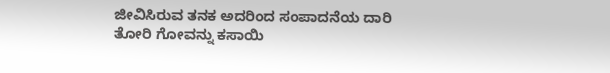ಜೀವಿಸಿರುವ ತನಕ ಅದರಿಂದ ಸಂಪಾದನೆಯ ದಾರಿ ತೋರಿ ಗೋವನ್ನು ಕಸಾಯಿ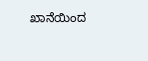ಖಾನೆಯಿಂದ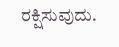ರಕ್ಷಿಸುವುದು.